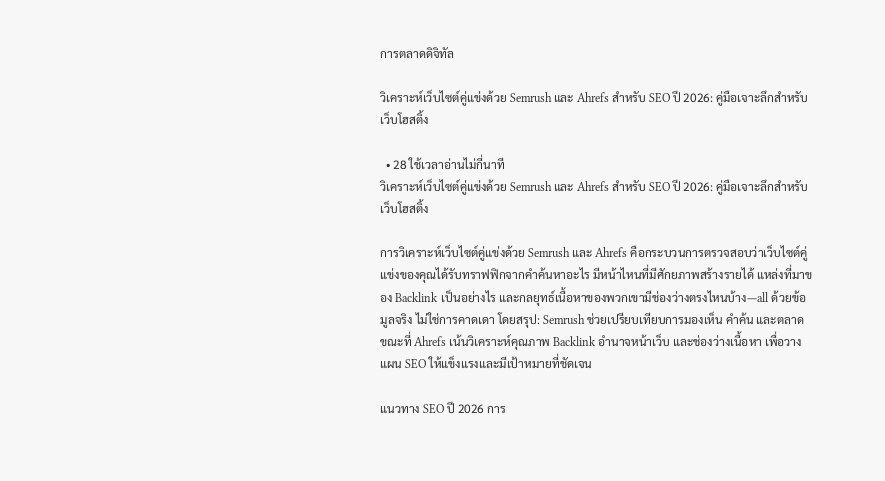การตลาดดิจิทัล

วิเคราะห์เว็บไซต์คู่แข่งด้วย Semrush และ Ahrefs สำหรับ SEO ปี 2026: คู่มือเจาะลึกสำหรับเว็บโฮสติ้ง

  • 28 ใช้เวลาอ่านไม่กี่นาที
วิเคราะห์เว็บไซต์คู่แข่งด้วย Semrush และ Ahrefs สำหรับ SEO ปี 2026: คู่มือเจาะลึกสำหรับเว็บโฮสติ้ง

การวิเคราะห์เว็บไซต์คู่แข่งด้วย Semrush และ Ahrefs คือกระบวนการตรวจสอบว่าเว็บไซต์คู่แข่งของคุณได้รับทราฟฟิกจากคำค้นหาอะไร มีหน้าไหนที่มีศักยภาพสร้างรายได้ แหล่งที่มาของ Backlink เป็นอย่างไร และกลยุทธ์เนื้อหาของพวกเขามีช่องว่างตรงไหนบ้าง—all ด้วยข้อมูลจริง ไม่ใช่การคาดเดา โดยสรุป: Semrush ช่วยเปรียบเทียบการมองเห็น คำค้น และตลาด ขณะที่ Ahrefs เน้นวิเคราะห์คุณภาพ Backlink อำนาจหน้าเว็บ และช่องว่างเนื้อหา เพื่อวางแผน SEO ให้แข็งแรงและมีเป้าหมายที่ชัดเจน

แนวทาง SEO ปี 2026 การ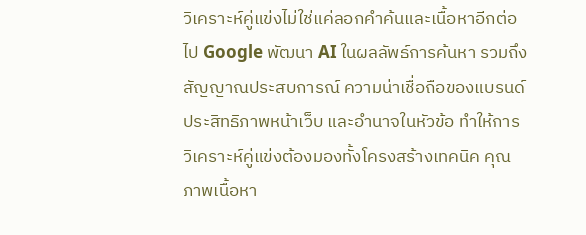วิเคราะห์คู่แข่งไม่ใช่แค่ลอกคำค้นและเนื้อหาอีกต่อไป Google พัฒนา AI ในผลลัพธ์การค้นหา รวมถึงสัญญาณประสบการณ์ ความน่าเชื่อถือของแบรนด์ ประสิทธิภาพหน้าเว็บ และอำนาจในหัวข้อ ทำให้การวิเคราะห์คู่แข่งต้องมองทั้งโครงสร้างเทคนิค คุณภาพเนื้อหา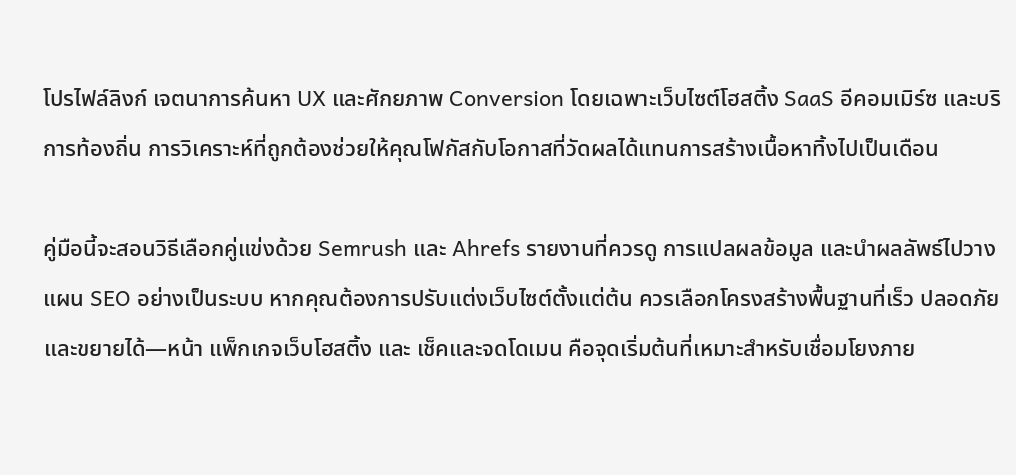โปรไฟล์ลิงก์ เจตนาการค้นหา UX และศักยภาพ Conversion โดยเฉพาะเว็บไซต์โฮสติ้ง SaaS อีคอมเมิร์ซ และบริการท้องถิ่น การวิเคราะห์ที่ถูกต้องช่วยให้คุณโฟกัสกับโอกาสที่วัดผลได้แทนการสร้างเนื้อหาทิ้งไปเป็นเดือน

คู่มือนี้จะสอนวิธีเลือกคู่แข่งด้วย Semrush และ Ahrefs รายงานที่ควรดู การแปลผลข้อมูล และนำผลลัพธ์ไปวางแผน SEO อย่างเป็นระบบ หากคุณต้องการปรับแต่งเว็บไซต์ตั้งแต่ต้น ควรเลือกโครงสร้างพื้นฐานที่เร็ว ปลอดภัย และขยายได้—หน้า แพ็กเกจเว็บโฮสติ้ง และ เช็คและจดโดเมน คือจุดเริ่มต้นที่เหมาะสำหรับเชื่อมโยงภาย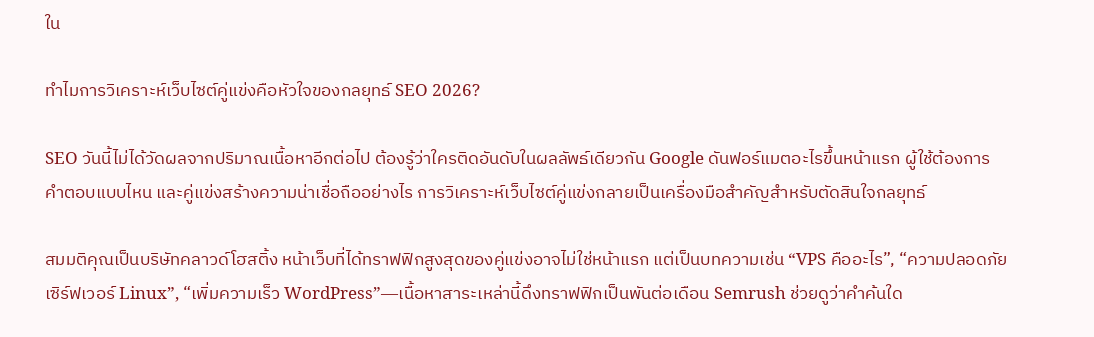ใน

ทำไมการวิเคราะห์เว็บไซต์คู่แข่งคือหัวใจของกลยุทธ์ SEO 2026?

SEO วันนี้ไม่ได้วัดผลจากปริมาณเนื้อหาอีกต่อไป ต้องรู้ว่าใครติดอันดับในผลลัพธ์เดียวกัน Google ดันฟอร์แมตอะไรขึ้นหน้าแรก ผู้ใช้ต้องการคำตอบแบบไหน และคู่แข่งสร้างความน่าเชื่อถืออย่างไร การวิเคราะห์เว็บไซต์คู่แข่งกลายเป็นเครื่องมือสำคัญสำหรับตัดสินใจกลยุทธ์

สมมติคุณเป็นบริษัทคลาวด์โฮสติ้ง หน้าเว็บที่ได้ทราฟฟิกสูงสุดของคู่แข่งอาจไม่ใช่หน้าแรก แต่เป็นบทความเช่น “VPS คืออะไร”, “ความปลอดภัยเซิร์ฟเวอร์ Linux”, “เพิ่มความเร็ว WordPress”—เนื้อหาสาระเหล่านี้ดึงทราฟฟิกเป็นพันต่อเดือน Semrush ช่วยดูว่าคำค้นใด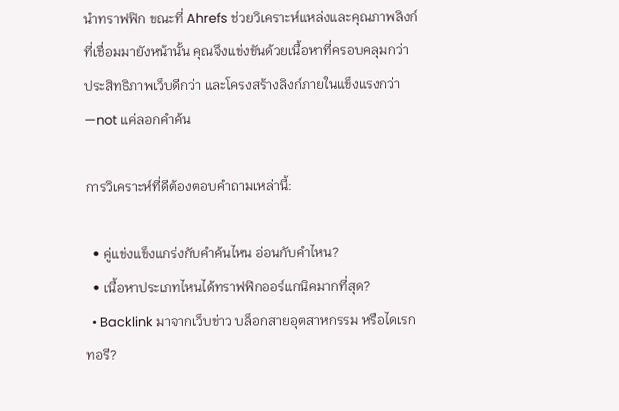นำทราฟฟิก ขณะที่ Ahrefs ช่วยวิเคราะห์แหล่งและคุณภาพลิงก์ที่เชื่อมมายังหน้านั้น คุณจึงแข่งขันด้วยเนื้อหาที่ครอบคลุมกว่า ประสิทธิภาพเว็บดีกว่า และโครงสร้างลิงก์ภายในแข็งแรงกว่า—not แค่ลอกคำค้น

การวิเคราะห์ที่ดีต้องตอบคำถามเหล่านี้:

  • คู่แข่งแข็งแกร่งกับคำค้นไหน อ่อนกับคำไหน?
  • เนื้อหาประเภทไหนได้ทราฟฟิกออร์แกนิคมากที่สุด?
  • Backlink มาจากเว็บข่าว บล็อกสายอุตสาหกรรม หรือไดเรกทอรี?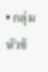• กลุ่มหัวข้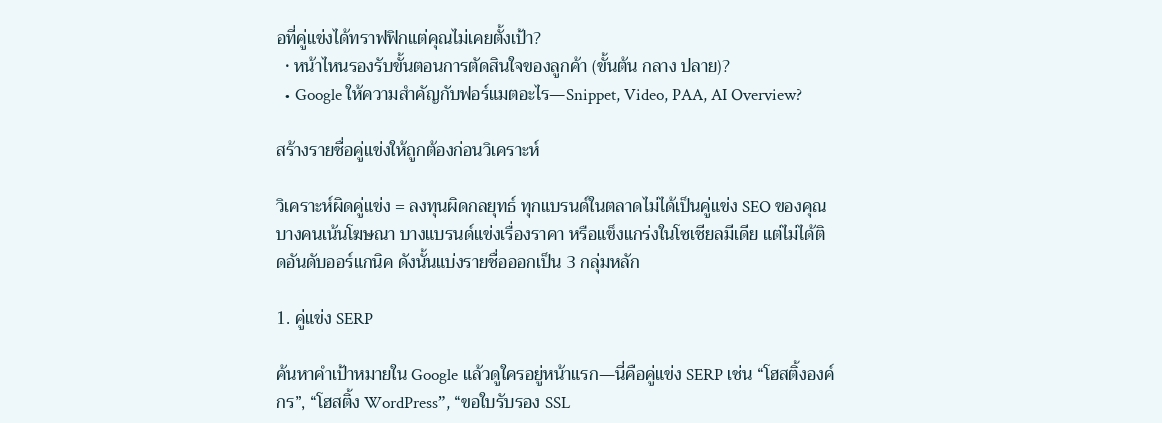อที่คู่แข่งได้ทราฟฟิกแต่คุณไม่เคยตั้งเป้า?
  • หน้าไหนรองรับขั้นตอนการตัดสินใจของลูกค้า (ขั้นต้น กลาง ปลาย)?
  • Google ให้ความสำคัญกับฟอร์แมตอะไร—Snippet, Video, PAA, AI Overview?

สร้างรายชื่อคู่แข่งให้ถูกต้องก่อนวิเคราะห์

วิเคราะห์ผิดคู่แข่ง = ลงทุนผิดกลยุทธ์ ทุกแบรนด์ในตลาดไม่ได้เป็นคู่แข่ง SEO ของคุณ บางคนเน้นโฆษณา บางแบรนด์แข่งเรื่องราคา หรือแข็งแกร่งในโซเชียลมีเดีย แต่ไม่ได้ติดอันดับออร์แกนิค ดังนั้นแบ่งรายชื่อออกเป็น 3 กลุ่มหลัก

1. คู่แข่ง SERP

ค้นหาคำเป้าหมายใน Google แล้วดูใครอยู่หน้าแรก—นี่คือคู่แข่ง SERP เช่น “โฮสติ้งองค์กร”, “โฮสติ้ง WordPress”, “ขอใบรับรอง SSL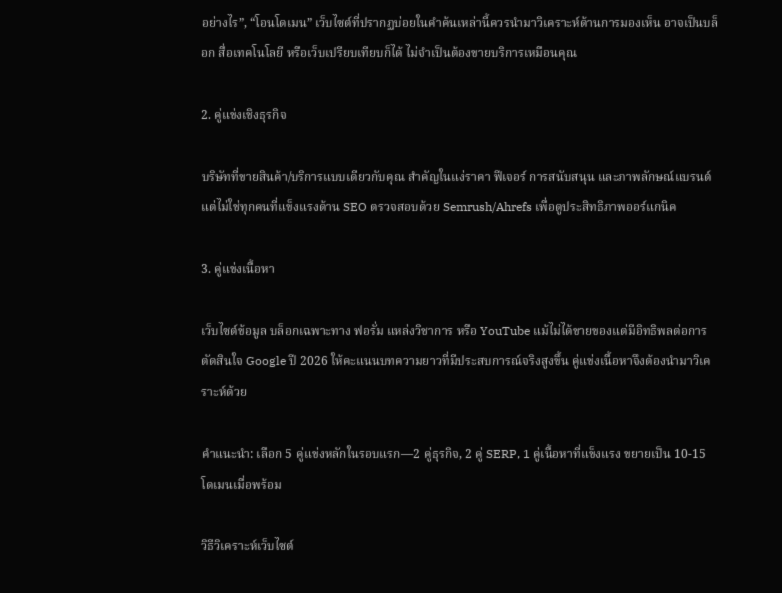อย่างไร”, “โอนโดเมน” เว็บไซต์ที่ปรากฏบ่อยในคำค้นเหล่านี้ควรนำมาวิเคราะห์ด้านการมองเห็น อาจเป็นบล็อก สื่อเทคโนโลยี หรือเว็บเปรียบเทียบก็ได้ ไม่จำเป็นต้องขายบริการเหมือนคุณ

2. คู่แข่งเชิงธุรกิจ

บริษัทที่ขายสินค้า/บริการแบบเดียวกับคุณ สำคัญในแง่ราคา ฟีเจอร์ การสนับสนุน และภาพลักษณ์แบรนด์ แต่ไม่ใช่ทุกคนที่แข็งแรงด้าน SEO ตรวจสอบด้วย Semrush/Ahrefs เพื่อดูประสิทธิภาพออร์แกนิค

3. คู่แข่งเนื้อหา

เว็บไซต์ข้อมูล บล็อกเฉพาะทาง ฟอรั่ม แหล่งวิชาการ หรือ YouTube แม้ไม่ได้ขายของแต่มีอิทธิพลต่อการตัดสินใจ Google ปี 2026 ให้คะแนนบทความยาวที่มีประสบการณ์จริงสูงขึ้น คู่แข่งเนื้อหาจึงต้องนำมาวิเคราะห์ด้วย

คำแนะนำ: เลือก 5 คู่แข่งหลักในรอบแรก—2 คู่ธุรกิจ, 2 คู่ SERP, 1 คู่เนื้อหาที่แข็งแรง ขยายเป็น 10-15 โดเมนเมื่อพร้อม

วิธีวิเคราะห์เว็บไซต์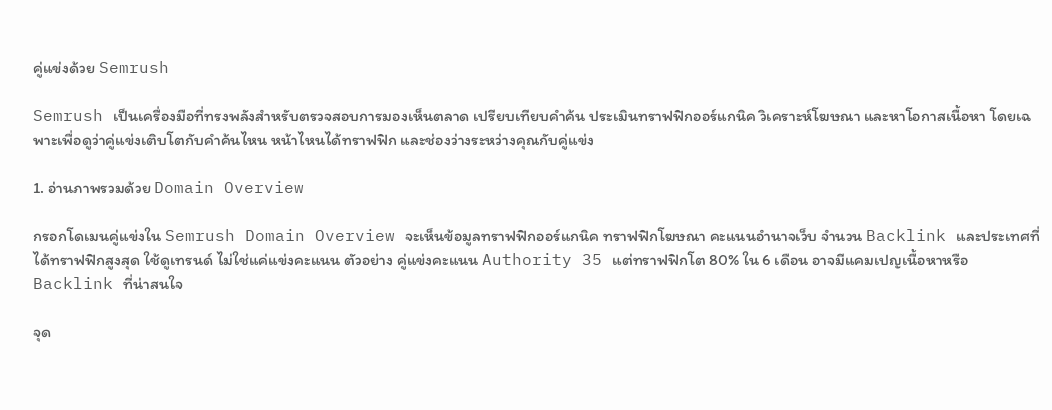คู่แข่งด้วย Semrush

Semrush เป็นเครื่องมือที่ทรงพลังสำหรับตรวจสอบการมองเห็นตลาด เปรียบเทียบคำค้น ประเมินทราฟฟิกออร์แกนิค วิเคราะห์โฆษณา และหาโอกาสเนื้อหา โดยเฉพาะเพื่อดูว่าคู่แข่งเติบโตกับคำค้นไหน หน้าไหนได้ทราฟฟิก และช่องว่างระหว่างคุณกับคู่แข่ง

1. อ่านภาพรวมด้วย Domain Overview

กรอกโดเมนคู่แข่งใน Semrush Domain Overview จะเห็นข้อมูลทราฟฟิกออร์แกนิค ทราฟฟิกโฆษณา คะแนนอำนาจเว็บ จำนวน Backlink และประเทศที่ได้ทราฟฟิกสูงสุด ใช้ดูเทรนด์ ไม่ใช่แค่แข่งคะแนน ตัวอย่าง คู่แข่งคะแนน Authority 35 แต่ทราฟฟิกโต 80% ใน 6 เดือน อาจมีแคมเปญเนื้อหาหรือ Backlink ที่น่าสนใจ

จุด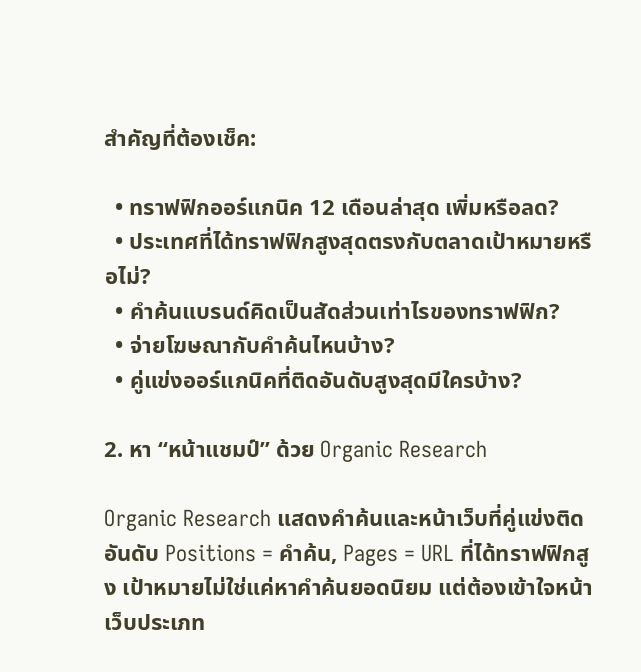สำคัญที่ต้องเช็ค:

  • ทราฟฟิกออร์แกนิค 12 เดือนล่าสุด เพิ่มหรือลด?
  • ประเทศที่ได้ทราฟฟิกสูงสุดตรงกับตลาดเป้าหมายหรือไม่?
  • คำค้นแบรนด์คิดเป็นสัดส่วนเท่าไรของทราฟฟิก?
  • จ่ายโฆษณากับคำค้นไหนบ้าง?
  • คู่แข่งออร์แกนิคที่ติดอันดับสูงสุดมีใครบ้าง?

2. หา “หน้าแชมป์” ด้วย Organic Research

Organic Research แสดงคำค้นและหน้าเว็บที่คู่แข่งติดอันดับ Positions = คำค้น, Pages = URL ที่ได้ทราฟฟิกสูง เป้าหมายไม่ใช่แค่หาคำค้นยอดนิยม แต่ต้องเข้าใจหน้าเว็บประเภท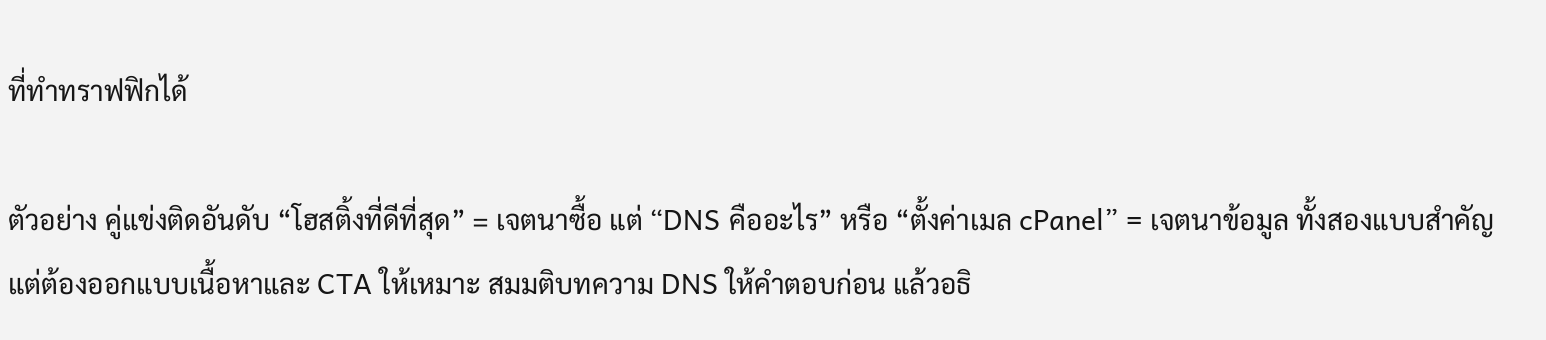ที่ทำทราฟฟิกได้

ตัวอย่าง คู่แข่งติดอันดับ “โฮสติ้งที่ดีที่สุด” = เจตนาซื้อ แต่ “DNS คืออะไร” หรือ “ตั้งค่าเมล cPanel” = เจตนาข้อมูล ทั้งสองแบบสำคัญ แต่ต้องออกแบบเนื้อหาและ CTA ให้เหมาะ สมมติบทความ DNS ให้คำตอบก่อน แล้วอธิ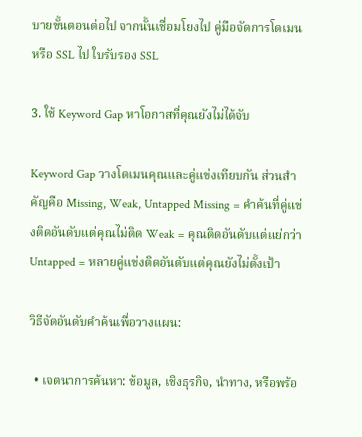บายขั้นตอนต่อไป จากนั้นเชื่อมโยงไป คู่มือจัดการโดเมน หรือ SSL ไป ใบรับรอง SSL

3. ใช้ Keyword Gap หาโอกาสที่คุณยังไม่ได้จับ

Keyword Gap วางโดเมนคุณและคู่แข่งเทียบกัน ส่วนสำคัญคือ Missing, Weak, Untapped Missing = คำค้นที่คู่แข่งติดอันดับแต่คุณไม่ติด Weak = คุณติดอันดับแต่แย่กว่า Untapped = หลายคู่แข่งติดอันดับแต่คุณยังไม่ตั้งเป้า

วิธีจัดอันดับคำค้นเพื่อวางแผน:

  • เจตนาการค้นหา: ข้อมูล, เชิงธุรกิจ, นำทาง, หรือพร้อ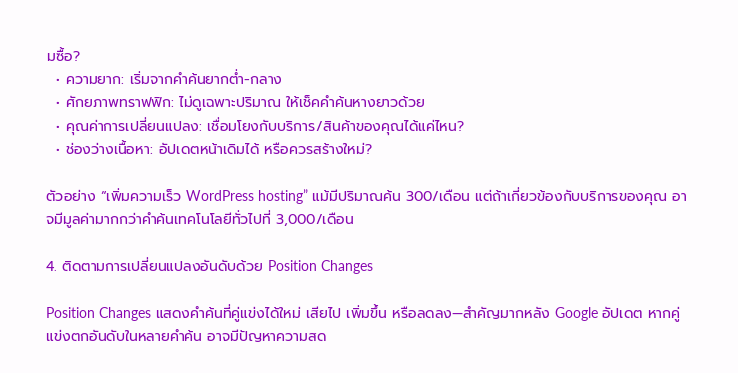มซื้อ?
  • ความยาก: เริ่มจากคำค้นยากต่ำ-กลาง
  • ศักยภาพทราฟฟิก: ไม่ดูเฉพาะปริมาณ ให้เช็คคำค้นหางยาวด้วย
  • คุณค่าการเปลี่ยนแปลง: เชื่อมโยงกับบริการ/สินค้าของคุณได้แค่ไหน?
  • ช่องว่างเนื้อหา: อัปเดตหน้าเดิมได้ หรือควรสร้างใหม่?

ตัวอย่าง “เพิ่มความเร็ว WordPress hosting” แม้มีปริมาณค้น 300/เดือน แต่ถ้าเกี่ยวข้องกับบริการของคุณ อาจมีมูลค่ามากกว่าคำค้นเทคโนโลยีทั่วไปที่ 3,000/เดือน

4. ติดตามการเปลี่ยนแปลงอันดับด้วย Position Changes

Position Changes แสดงคำค้นที่คู่แข่งได้ใหม่ เสียไป เพิ่มขึ้น หรือลดลง—สำคัญมากหลัง Google อัปเดต หากคู่แข่งตกอันดับในหลายคำค้น อาจมีปัญหาความสด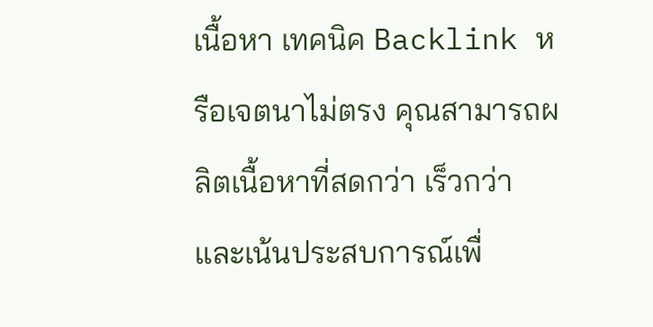เนื้อหา เทคนิค Backlink หรือเจตนาไม่ตรง คุณสามารถผลิตเนื้อหาที่สดกว่า เร็วกว่า และเน้นประสบการณ์เพื่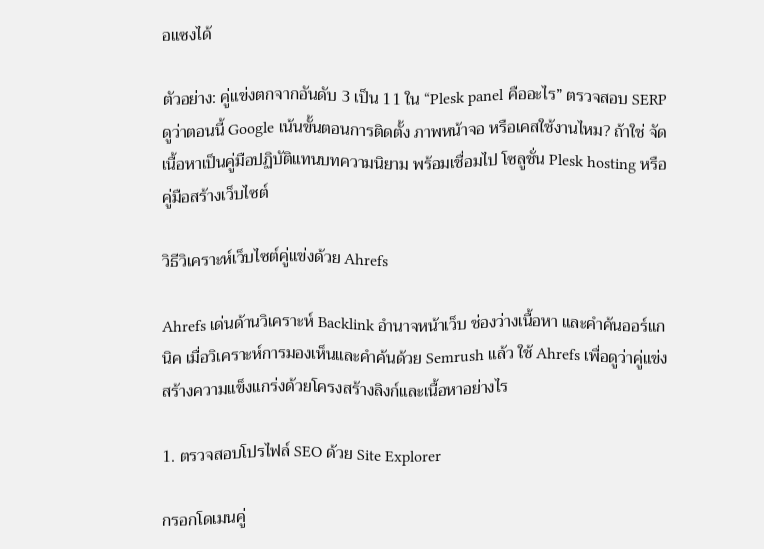อแซงได้

ตัวอย่าง: คู่แข่งตกจากอันดับ 3 เป็น 11 ใน “Plesk panel คืออะไร” ตรวจสอบ SERP ดูว่าตอนนี้ Google เน้นขั้นตอนการติดตั้ง ภาพหน้าจอ หรือเคสใช้งานไหม? ถ้าใช่ จัดเนื้อหาเป็นคู่มือปฏิบัติแทนบทความนิยาม พร้อมเชื่อมไป โซลูชั่น Plesk hosting หรือ คู่มือสร้างเว็บไซต์

วิธีวิเคราะห์เว็บไซต์คู่แข่งด้วย Ahrefs

Ahrefs เด่นด้านวิเคราะห์ Backlink อำนาจหน้าเว็บ ช่องว่างเนื้อหา และคำค้นออร์แกนิค เมื่อวิเคราะห์การมองเห็นและคำค้นด้วย Semrush แล้ว ใช้ Ahrefs เพื่อดูว่าคู่แข่งสร้างความแข็งแกร่งด้วยโครงสร้างลิงก์และเนื้อหาอย่างไร

1. ตรวจสอบโปรไฟล์ SEO ด้วย Site Explorer

กรอกโดเมนคู่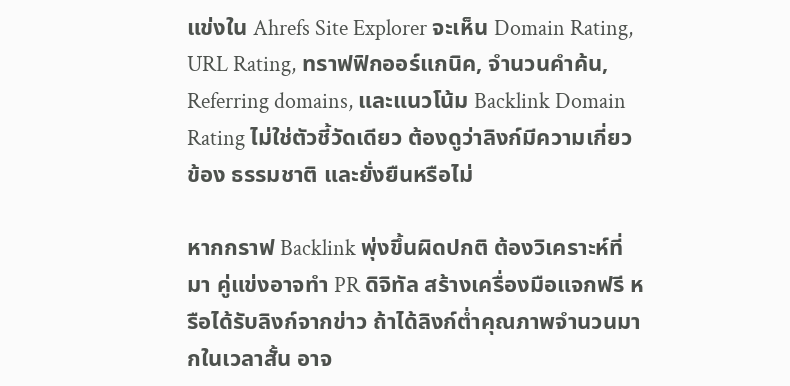แข่งใน Ahrefs Site Explorer จะเห็น Domain Rating, URL Rating, ทราฟฟิกออร์แกนิค, จำนวนคำค้น, Referring domains, และแนวโน้ม Backlink Domain Rating ไม่ใช่ตัวชี้วัดเดียว ต้องดูว่าลิงก์มีความเกี่ยวข้อง ธรรมชาติ และยั่งยืนหรือไม่

หากกราฟ Backlink พุ่งขึ้นผิดปกติ ต้องวิเคราะห์ที่มา คู่แข่งอาจทำ PR ดิจิทัล สร้างเครื่องมือแจกฟรี หรือได้รับลิงก์จากข่าว ถ้าได้ลิงก์ต่ำคุณภาพจำนวนมากในเวลาสั้น อาจ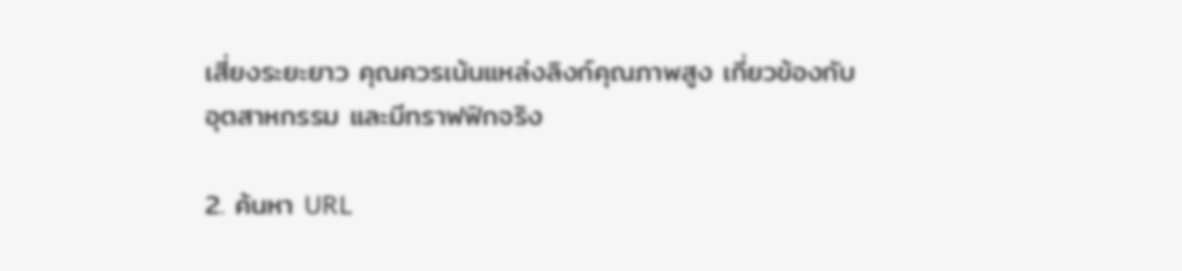เสี่ยงระยะยาว คุณควรเน้นแหล่งลิงก์คุณภาพสูง เกี่ยวข้องกับอุตสาหกรรม และมีทราฟฟิกจริง

2. ค้นหา URL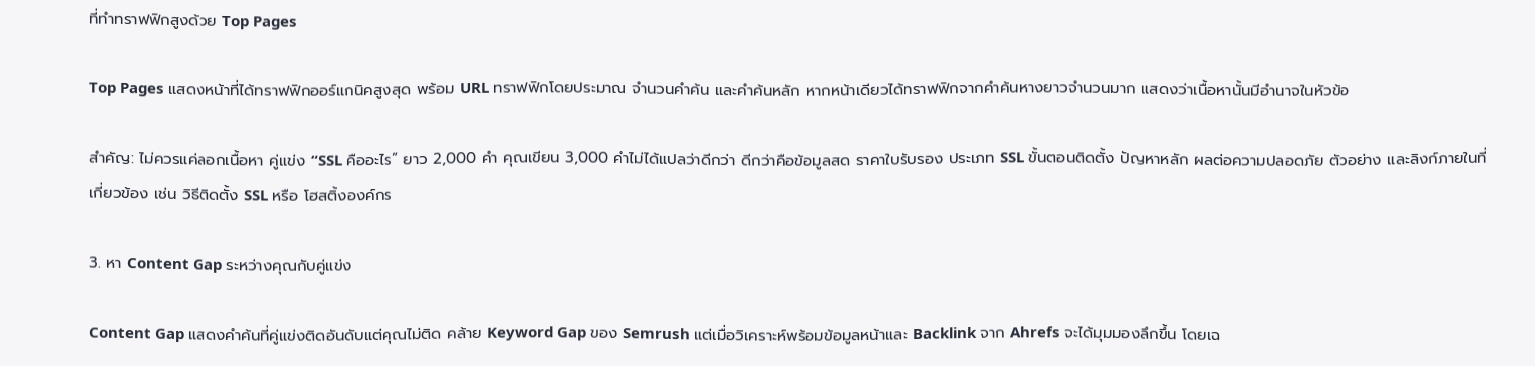ที่ทำทราฟฟิกสูงด้วย Top Pages

Top Pages แสดงหน้าที่ได้ทราฟฟิกออร์แกนิคสูงสุด พร้อม URL ทราฟฟิกโดยประมาณ จำนวนคำค้น และคำค้นหลัก หากหน้าเดียวได้ทราฟฟิกจากคำค้นหางยาวจำนวนมาก แสดงว่าเนื้อหานั้นมีอำนาจในหัวข้อ

สำคัญ: ไม่ควรแค่ลอกเนื้อหา คู่แข่ง “SSL คืออะไร” ยาว 2,000 คำ คุณเขียน 3,000 คำไม่ได้แปลว่าดีกว่า ดีกว่าคือข้อมูลสด ราคาใบรับรอง ประเภท SSL ขั้นตอนติดตั้ง ปัญหาหลัก ผลต่อความปลอดภัย ตัวอย่าง และลิงก์ภายในที่เกี่ยวข้อง เช่น วิธีติดตั้ง SSL หรือ โฮสติ้งองค์กร

3. หา Content Gap ระหว่างคุณกับคู่แข่ง

Content Gap แสดงคำค้นที่คู่แข่งติดอันดับแต่คุณไม่ติด คล้าย Keyword Gap ของ Semrush แต่เมื่อวิเคราะห์พร้อมข้อมูลหน้าและ Backlink จาก Ahrefs จะได้มุมมองลึกขึ้น โดยเฉ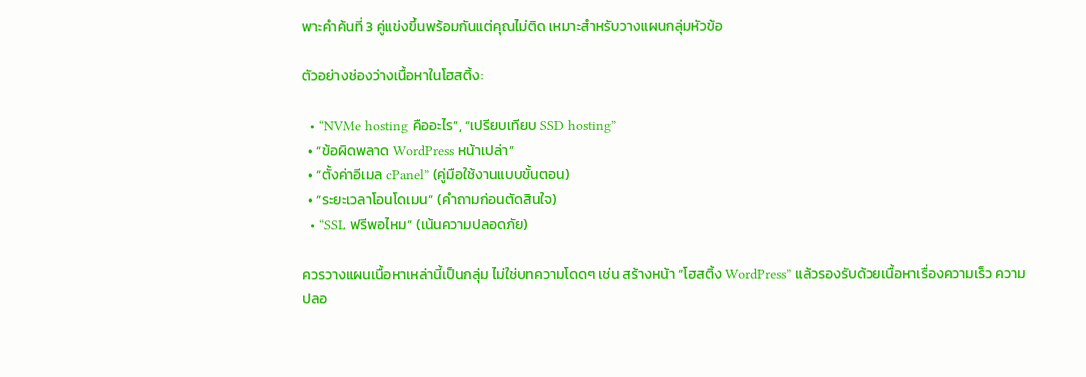พาะคำค้นที่ 3 คู่แข่งขึ้นพร้อมกันแต่คุณไม่ติด เหมาะสำหรับวางแผนกลุ่มหัวข้อ

ตัวอย่างช่องว่างเนื้อหาในโฮสติ้ง:

  • “NVMe hosting คืออะไร”, “เปรียบเทียบ SSD hosting”
  • “ข้อผิดพลาด WordPress หน้าเปล่า”
  • “ตั้งค่าอีเมล cPanel” (คู่มือใช้งานแบบขั้นตอน)
  • “ระยะเวลาโอนโดเมน” (คำถามก่อนตัดสินใจ)
  • “SSL ฟรีพอไหม” (เน้นความปลอดภัย)

ควรวางแผนเนื้อหาเหล่านี้เป็นกลุ่ม ไม่ใช่บทความโดดๆ เช่น สร้างหน้า “โฮสติ้ง WordPress” แล้วรองรับด้วยเนื้อหาเรื่องความเร็ว ความปลอ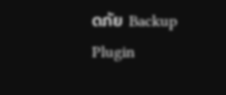ดภัย Backup Plugin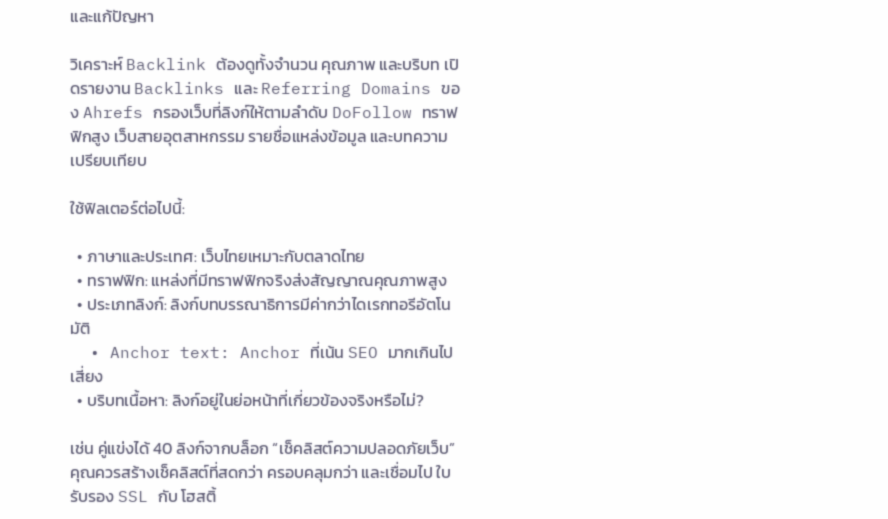และแก้ปัญหา

วิเคราะห์ Backlink ต้องดูทั้งจำนวน คุณภาพ และบริบท เปิดรายงาน Backlinks และ Referring Domains ของ Ahrefs กรองเว็บที่ลิงก์ให้ตามลำดับ DoFollow ทราฟฟิกสูง เว็บสายอุตสาหกรรม รายชื่อแหล่งข้อมูล และบทความเปรียบเทียบ

ใช้ฟิลเตอร์ต่อไปนี้:

  • ภาษาและประเทศ: เว็บไทยเหมาะกับตลาดไทย
  • ทราฟฟิก: แหล่งที่มีทราฟฟิกจริงส่งสัญญาณคุณภาพสูง
  • ประเภทลิงก์: ลิงก์บทบรรณาธิการมีค่ากว่าไดเรกทอรีอัตโนมัติ
  • Anchor text: Anchor ที่เน้น SEO มากเกินไปเสี่ยง
  • บริบทเนื้อหา: ลิงก์อยู่ในย่อหน้าที่เกี่ยวข้องจริงหรือไม่?

เช่น คู่แข่งได้ 40 ลิงก์จากบล็อก “เช็คลิสต์ความปลอดภัยเว็บ” คุณควรสร้างเช็คลิสต์ที่สดกว่า ครอบคลุมกว่า และเชื่อมไป ใบรับรอง SSL กับ โฮสติ้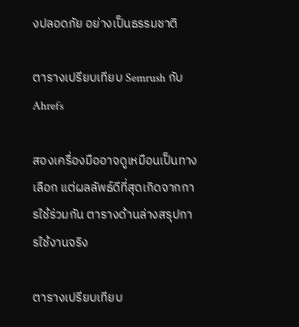งปลอดภัย อย่างเป็นธรรมชาติ

ตารางเปรียบเทียบ Semrush กับ Ahrefs

สองเครื่องมืออาจดูเหมือนเป็นทางเลือก แต่ผลลัพธ์ดีที่สุดเกิดจากการใช้ร่วมกัน ตารางด้านล่างสรุปการใช้งานจริง

ตารางเปรียบเทียบ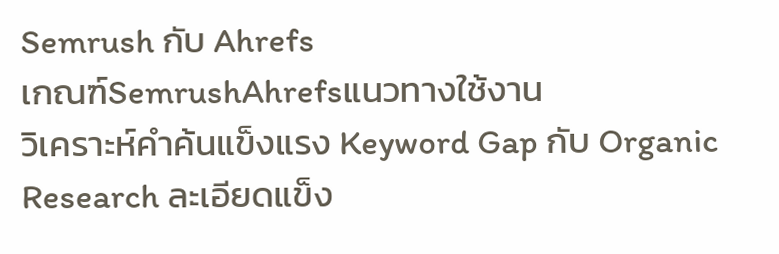Semrush กับ Ahrefs
เกณฑ์SemrushAhrefsแนวทางใช้งาน
วิเคราะห์คำค้นแข็งแรง Keyword Gap กับ Organic Research ละเอียดแข็ง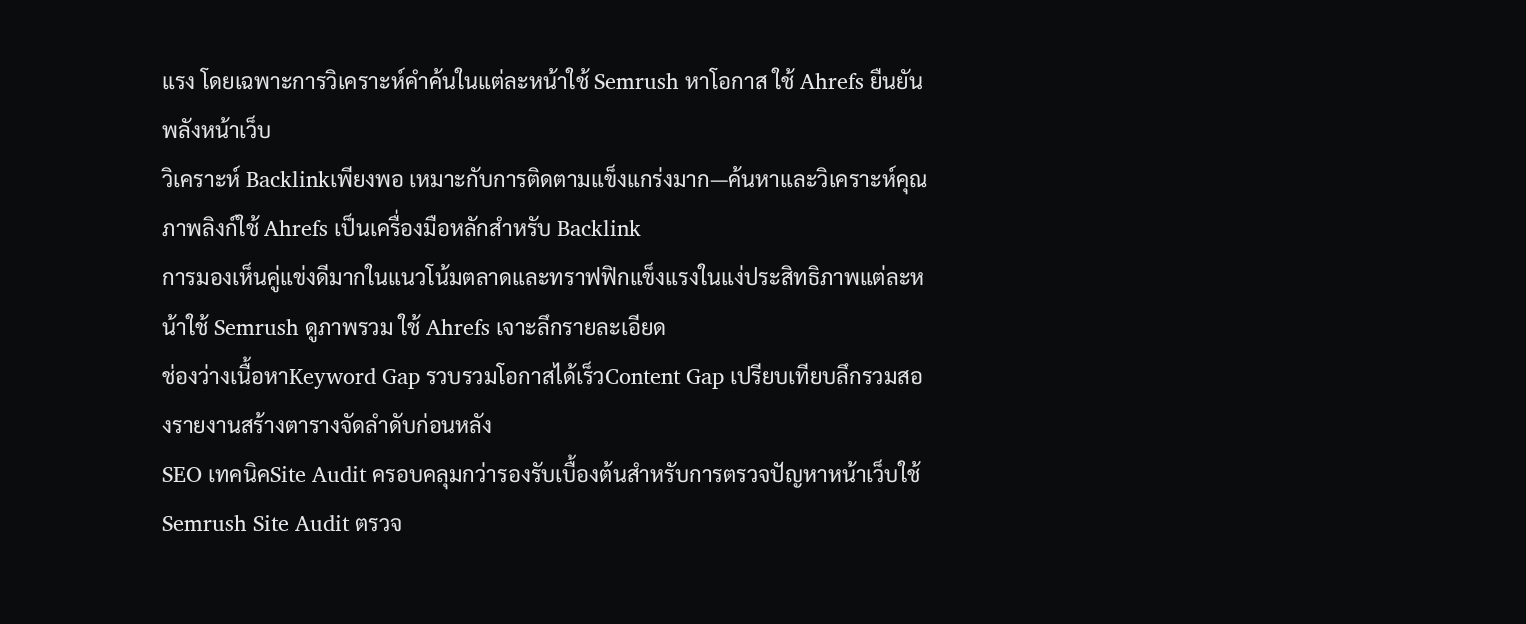แรง โดยเฉพาะการวิเคราะห์คำค้นในแต่ละหน้าใช้ Semrush หาโอกาส ใช้ Ahrefs ยืนยันพลังหน้าเว็บ
วิเคราะห์ Backlinkเพียงพอ เหมาะกับการติดตามแข็งแกร่งมาก—ค้นหาและวิเคราะห์คุณภาพลิงก์ใช้ Ahrefs เป็นเครื่องมือหลักสำหรับ Backlink
การมองเห็นคู่แข่งดีมากในแนวโน้มตลาดและทราฟฟิกแข็งแรงในแง่ประสิทธิภาพแต่ละหน้าใช้ Semrush ดูภาพรวม ใช้ Ahrefs เจาะลึกรายละเอียด
ช่องว่างเนื้อหาKeyword Gap รวบรวมโอกาสได้เร็วContent Gap เปรียบเทียบลึกรวมสองรายงานสร้างตารางจัดลำดับก่อนหลัง
SEO เทคนิคSite Audit ครอบคลุมกว่ารองรับเบื้องต้นสำหรับการตรวจปัญหาหน้าเว็บใช้ Semrush Site Audit ตรวจ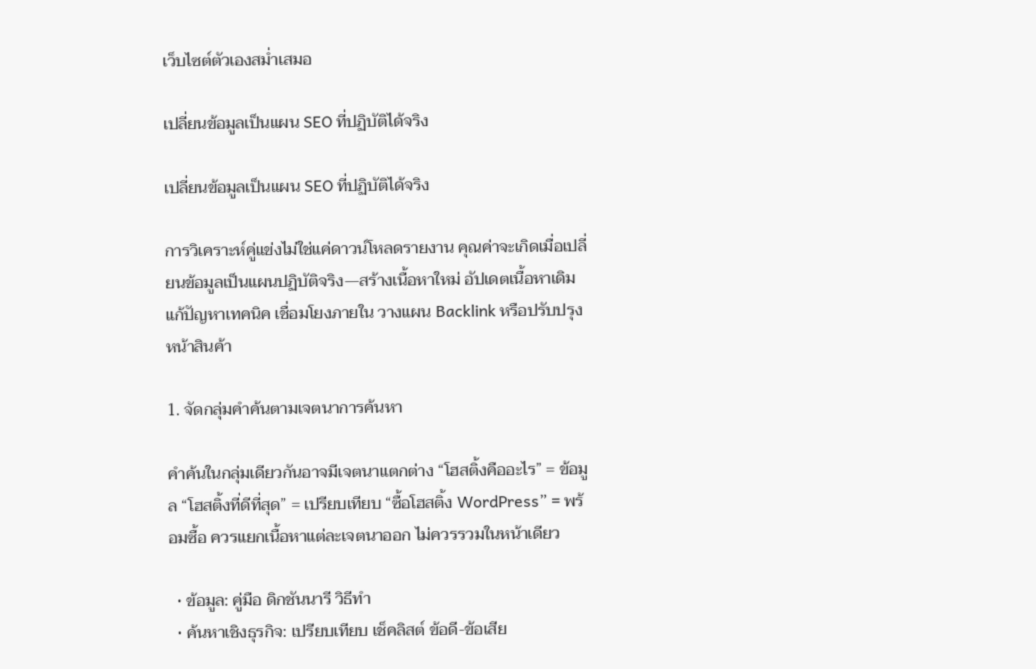เว็บไซต์ตัวเองสม่ำเสมอ

เปลี่ยนข้อมูลเป็นแผน SEO ที่ปฏิบัติได้จริง

เปลี่ยนข้อมูลเป็นแผน SEO ที่ปฏิบัติได้จริง

การวิเคราะห์คู่แข่งไม่ใช่แค่ดาวน์โหลดรายงาน คุณค่าจะเกิดเมื่อเปลี่ยนข้อมูลเป็นแผนปฏิบัติจริง—สร้างเนื้อหาใหม่ อัปเดตเนื้อหาเดิม แก้ปัญหาเทคนิค เชื่อมโยงภายใน วางแผน Backlink หรือปรับปรุงหน้าสินค้า

1. จัดกลุ่มคำค้นตามเจตนาการค้นหา

คำค้นในกลุ่มเดียวกันอาจมีเจตนาแตกต่าง “โฮสติ้งคืออะไร” = ข้อมูล “โฮสติ้งที่ดีที่สุด” = เปรียบเทียบ “ซื้อโฮสติ้ง WordPress” = พร้อมซื้อ ควรแยกเนื้อหาแต่ละเจตนาออก ไม่ควรรวมในหน้าเดียว

  • ข้อมูล: คู่มือ ดิกชันนารี วิธีทำ
  • ค้นหาเชิงธุรกิจ: เปรียบเทียบ เช็คลิสต์ ข้อดี-ข้อเสีย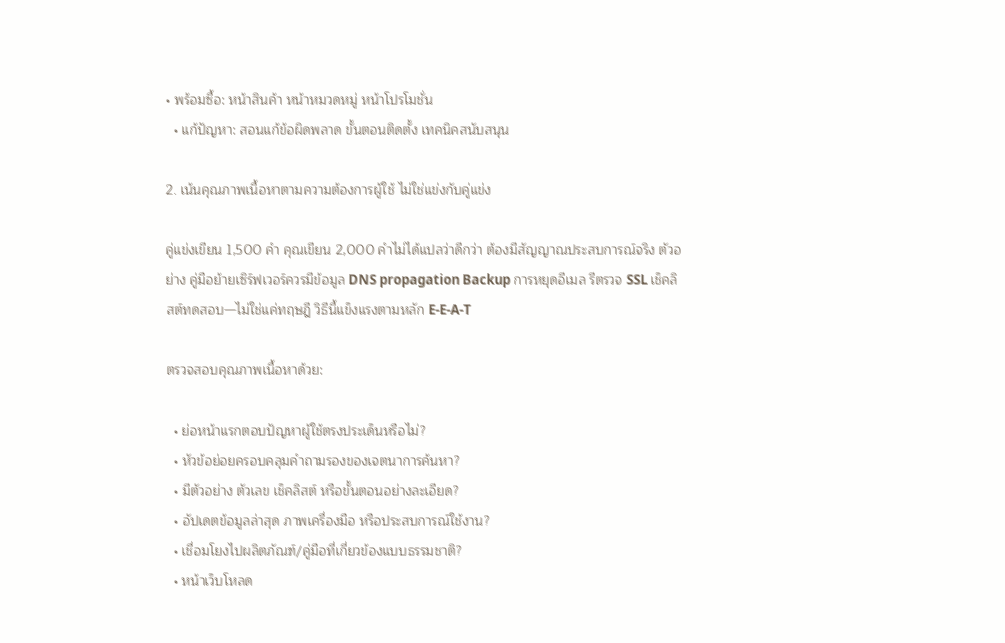• พร้อมซื้อ: หน้าสินค้า หน้าหมวดหมู่ หน้าโปรโมชั่น
  • แก้ปัญหา: สอนแก้ข้อผิดพลาด ขั้นตอนติดตั้ง เทคนิคสนับสนุน

2. เน้นคุณภาพเนื้อหาตามความต้องการผู้ใช้ ไม่ใช่แข่งกับคู่แข่ง

คู่แข่งเขียน 1,500 คำ คุณเขียน 2,000 คำไม่ได้แปลว่าดีกว่า ต้องมีสัญญาณประสบการณ์จริง ตัวอย่าง คู่มือย้ายเซิร์ฟเวอร์ควรมีข้อมูล DNS propagation Backup การหยุดอีเมล รีตรวจ SSL เช็คลิสต์ทดสอบ—ไม่ใช่แค่ทฤษฎี วิธีนี้แข็งแรงตามหลัก E-E-A-T

ตรวจสอบคุณภาพเนื้อหาด้วย:

  • ย่อหน้าแรกตอบปัญหาผู้ใช้ตรงประเด็นหรือไม่?
  • หัวข้อย่อยครอบคลุมคำถามรองของเจตนาการค้นหา?
  • มีตัวอย่าง ตัวเลข เช็คลิสต์ หรือขั้นตอนอย่างละเอียด?
  • อัปเดตข้อมูลล่าสุด ภาพเครื่องมือ หรือประสบการณ์ใช้งาน?
  • เชื่อมโยงไปผลิตภัณฑ์/คู่มือที่เกี่ยวข้องแบบธรรมชาติ?
  • หน้าเว็บโหลด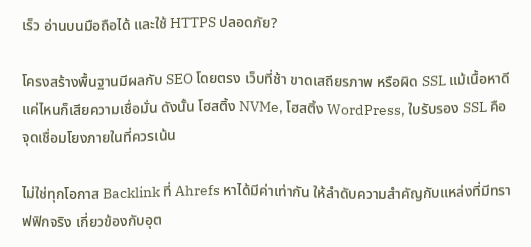เร็ว อ่านบนมือถือได้ และใช้ HTTPS ปลอดภัย?

โครงสร้างพื้นฐานมีผลกับ SEO โดยตรง เว็บที่ช้า ขาดเสถียรภาพ หรือผิด SSL แม้เนื้อหาดีแค่ไหนก็เสียความเชื่อมั่น ดังนั้น โฮสติ้ง NVMe, โฮสติ้ง WordPress, ใบรับรอง SSL คือจุดเชื่อมโยงภายในที่ควรเน้น

ไม่ใช่ทุกโอกาส Backlink ที่ Ahrefs หาได้มีค่าเท่ากัน ให้ลำดับความสำคัญกับแหล่งที่มีทราฟฟิกจริง เกี่ยวข้องกับอุต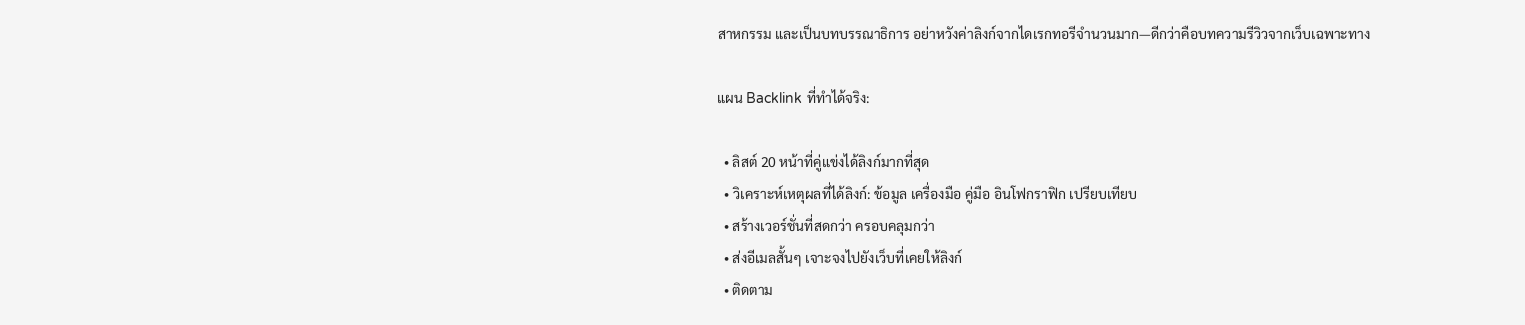สาหกรรม และเป็นบทบรรณาธิการ อย่าหวังค่าลิงก์จากไดเรกทอรีจำนวนมาก—ดีกว่าคือบทความรีวิวจากเว็บเฉพาะทาง

แผน Backlink ที่ทำได้จริง:

  • ลิสต์ 20 หน้าที่คู่แข่งได้ลิงก์มากที่สุด
  • วิเคราะห์เหตุผลที่ได้ลิงก์: ข้อมูล เครื่องมือ คู่มือ อินโฟกราฟิก เปรียบเทียบ
  • สร้างเวอร์ชั่นที่สดกว่า ครอบคลุมกว่า
  • ส่งอีเมลสั้นๆ เจาะจงไปยังเว็บที่เคยให้ลิงก์
  • ติดตาม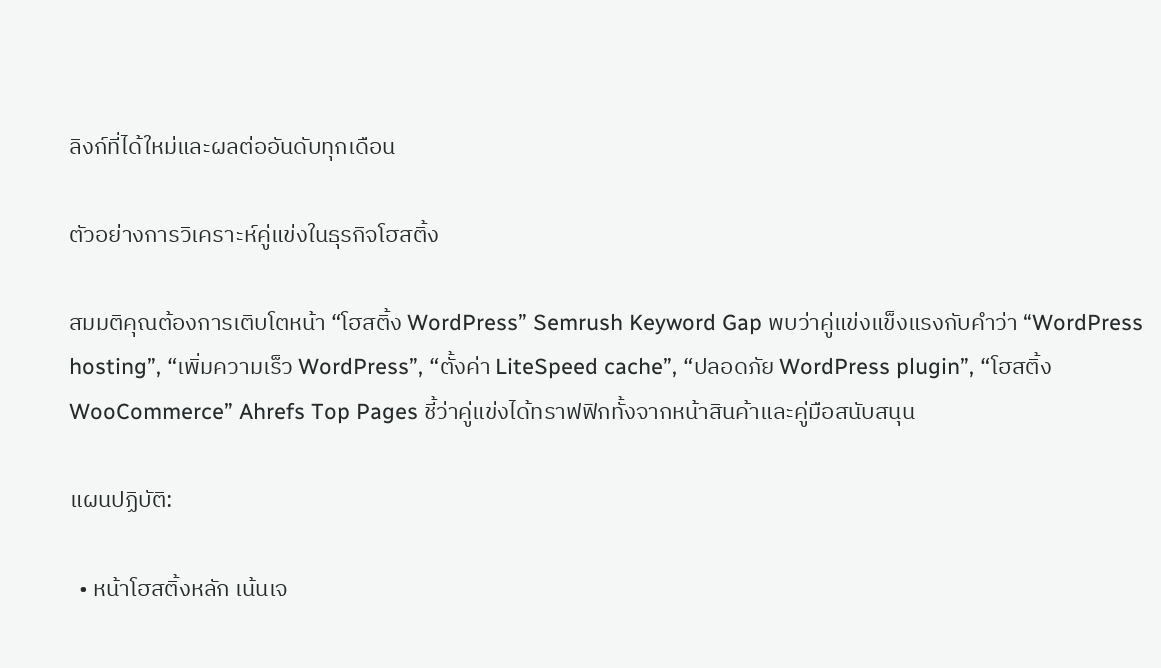ลิงก์ที่ได้ใหม่และผลต่ออันดับทุกเดือน

ตัวอย่างการวิเคราะห์คู่แข่งในธุรกิจโฮสติ้ง

สมมติคุณต้องการเติบโตหน้า “โฮสติ้ง WordPress” Semrush Keyword Gap พบว่าคู่แข่งแข็งแรงกับคำว่า “WordPress hosting”, “เพิ่มความเร็ว WordPress”, “ตั้งค่า LiteSpeed cache”, “ปลอดภัย WordPress plugin”, “โฮสติ้ง WooCommerce” Ahrefs Top Pages ชี้ว่าคู่แข่งได้ทราฟฟิกทั้งจากหน้าสินค้าและคู่มือสนับสนุน

แผนปฏิบัติ:

  • หน้าโฮสติ้งหลัก เน้นเจ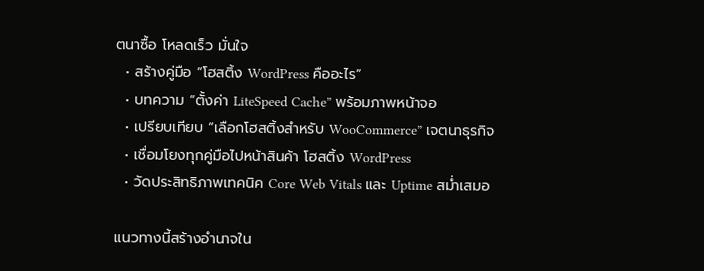ตนาซื้อ โหลดเร็ว มั่นใจ
  • สร้างคู่มือ “โฮสติ้ง WordPress คืออะไร”
  • บทความ “ตั้งค่า LiteSpeed Cache” พร้อมภาพหน้าจอ
  • เปรียบเทียบ “เลือกโฮสติ้งสำหรับ WooCommerce” เจตนาธุรกิจ
  • เชื่อมโยงทุกคู่มือไปหน้าสินค้า โฮสติ้ง WordPress
  • วัดประสิทธิภาพเทคนิค Core Web Vitals และ Uptime สม่ำเสมอ

แนวทางนี้สร้างอำนาจใน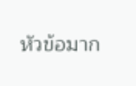หัวข้อมาก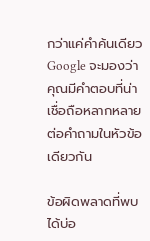กว่าแค่คำค้นเดียว Google จะมองว่าคุณมีคำตอบที่น่าเชื่อถือหลากหลายต่อคำถามในหัวข้อเดียวกัน

ข้อผิดพลาดที่พบได้บ่อ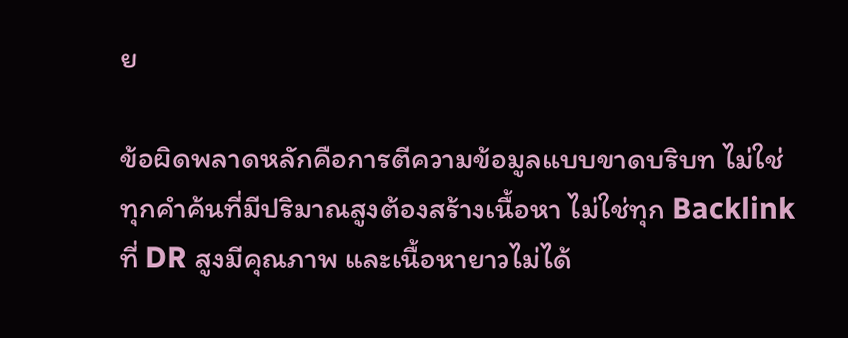ย

ข้อผิดพลาดหลักคือการตีความข้อมูลแบบขาดบริบท ไม่ใช่ทุกคำค้นที่มีปริมาณสูงต้องสร้างเนื้อหา ไม่ใช่ทุก Backlink ที่ DR สูงมีคุณภาพ และเนื้อหายาวไม่ได้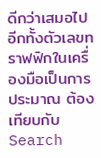ดีกว่าเสมอไป อีกทั้งตัวเลขทราฟฟิกในเครื่องมือเป็นการประมาณ ต้องเทียบกับ Search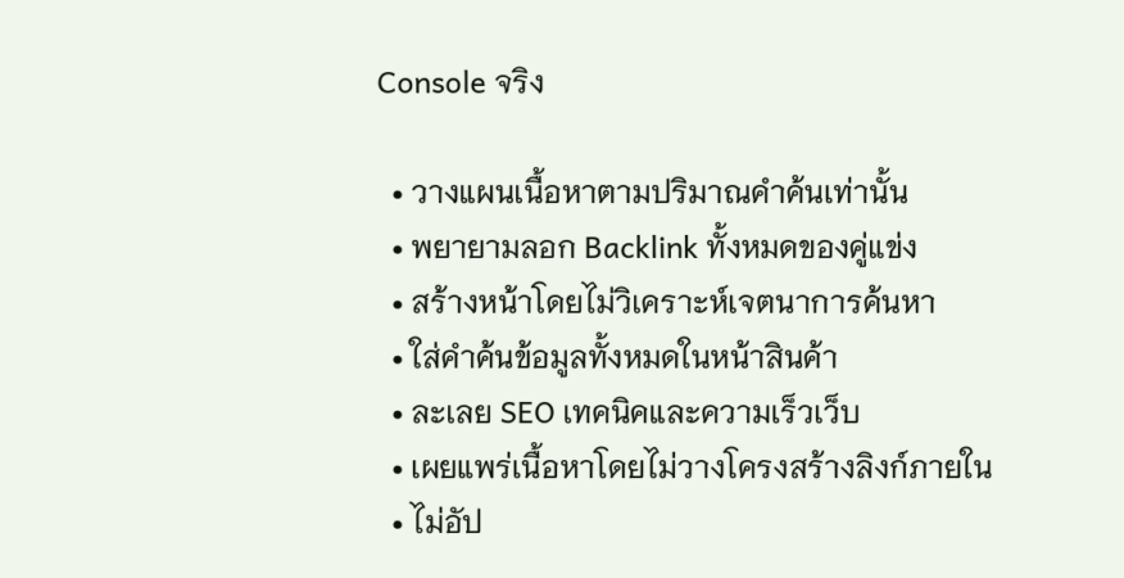Console จริง

  • วางแผนเนื้อหาตามปริมาณคำค้นเท่านั้น
  • พยายามลอก Backlink ทั้งหมดของคู่แข่ง
  • สร้างหน้าโดยไม่วิเคราะห์เจตนาการค้นหา
  • ใส่คำค้นข้อมูลทั้งหมดในหน้าสินค้า
  • ละเลย SEO เทคนิคและความเร็วเว็บ
  • เผยแพร่เนื้อหาโดยไม่วางโครงสร้างลิงก์ภายใน
  • ไม่อัป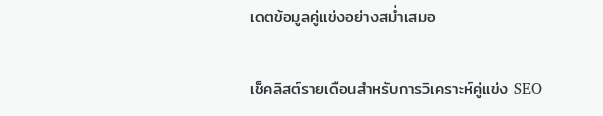เดตข้อมูลคู่แข่งอย่างสม่ำเสมอ

เช็คลิสต์รายเดือนสำหรับการวิเคราะห์คู่แข่ง SEO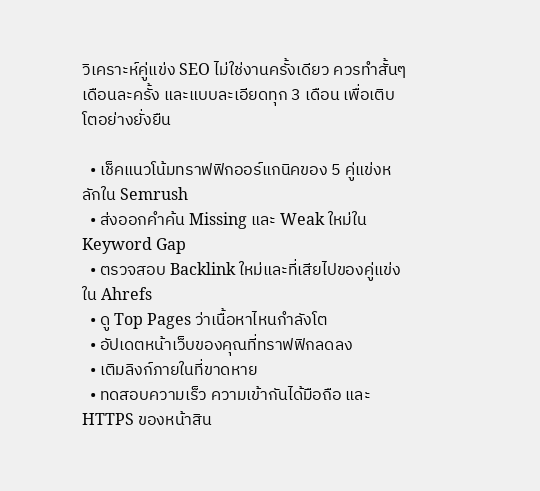วิเคราะห์คู่แข่ง SEO ไม่ใช่งานครั้งเดียว ควรทำสั้นๆ เดือนละครั้ง และแบบละเอียดทุก 3 เดือน เพื่อเติบโตอย่างยั่งยืน

  • เช็คแนวโน้มทราฟฟิกออร์แกนิคของ 5 คู่แข่งหลักใน Semrush
  • ส่งออกคำค้น Missing และ Weak ใหม่ใน Keyword Gap
  • ตรวจสอบ Backlink ใหม่และที่เสียไปของคู่แข่งใน Ahrefs
  • ดู Top Pages ว่าเนื้อหาไหนกำลังโต
  • อัปเดตหน้าเว็บของคุณที่ทราฟฟิกลดลง
  • เติมลิงก์ภายในที่ขาดหาย
  • ทดสอบความเร็ว ความเข้ากันได้มือถือ และ HTTPS ของหน้าสิน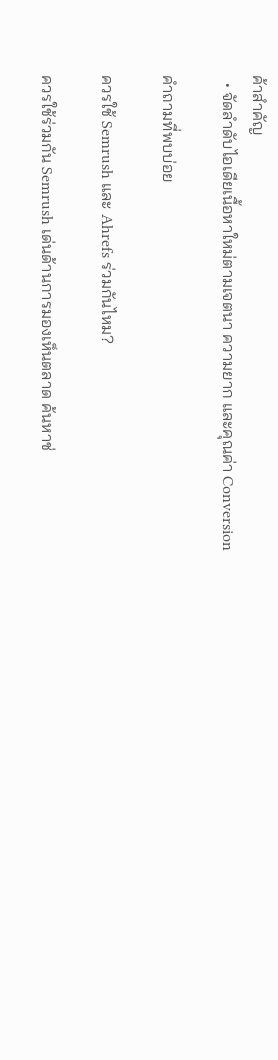ค้าสำคัญ
  • จัดลำดับไอเดียเนื้อหาใหม่ตามเจตนา ความยาก และคุณค่า Conversion

คำถามที่พบบ่อย

ควรใช้ Semrush และ Ahrefs ร่วมกันไหม?

ควรใช้ร่วมกัน Semrush เด่นด้านการมองเห็นตลาด ค้นหาช่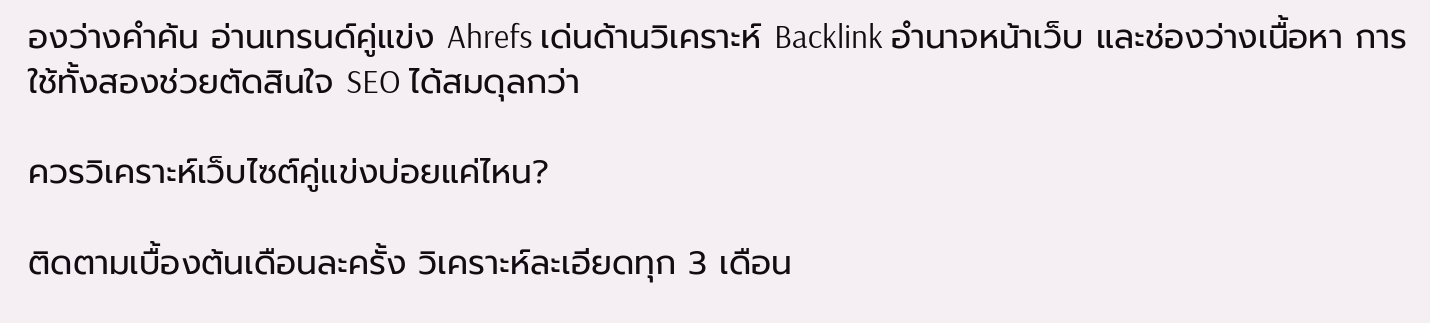องว่างคำค้น อ่านเทรนด์คู่แข่ง Ahrefs เด่นด้านวิเคราะห์ Backlink อำนาจหน้าเว็บ และช่องว่างเนื้อหา การใช้ทั้งสองช่วยตัดสินใจ SEO ได้สมดุลกว่า

ควรวิเคราะห์เว็บไซต์คู่แข่งบ่อยแค่ไหน?

ติดตามเบื้องต้นเดือนละครั้ง วิเคราะห์ละเอียดทุก 3 เดือน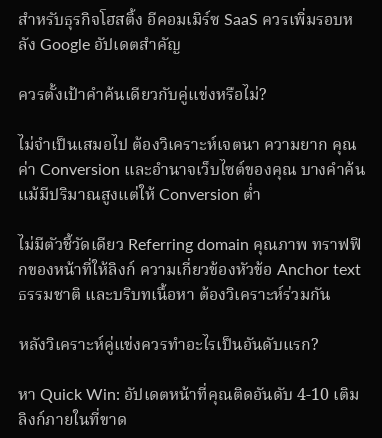สำหรับธุรกิจโฮสติ้ง อีคอมเมิร์ซ SaaS ควรเพิ่มรอบหลัง Google อัปเดตสำคัญ

ควรตั้งเป้าคำค้นเดียวกับคู่แข่งหรือไม่?

ไม่จำเป็นเสมอไป ต้องวิเคราะห์เจตนา ความยาก คุณค่า Conversion และอำนาจเว็บไซต์ของคุณ บางคำค้นแม้มีปริมาณสูงแต่ให้ Conversion ต่ำ

ไม่มีตัวชี้วัดเดียว Referring domain คุณภาพ ทราฟฟิกของหน้าที่ให้ลิงก์ ความเกี่ยวข้องหัวข้อ Anchor text ธรรมชาติ และบริบทเนื้อหา ต้องวิเคราะห์ร่วมกัน

หลังวิเคราะห์คู่แข่งควรทำอะไรเป็นอันดับแรก?

หา Quick Win: อัปเดตหน้าที่คุณติดอันดับ 4-10 เติมลิงก์ภายในที่ขาด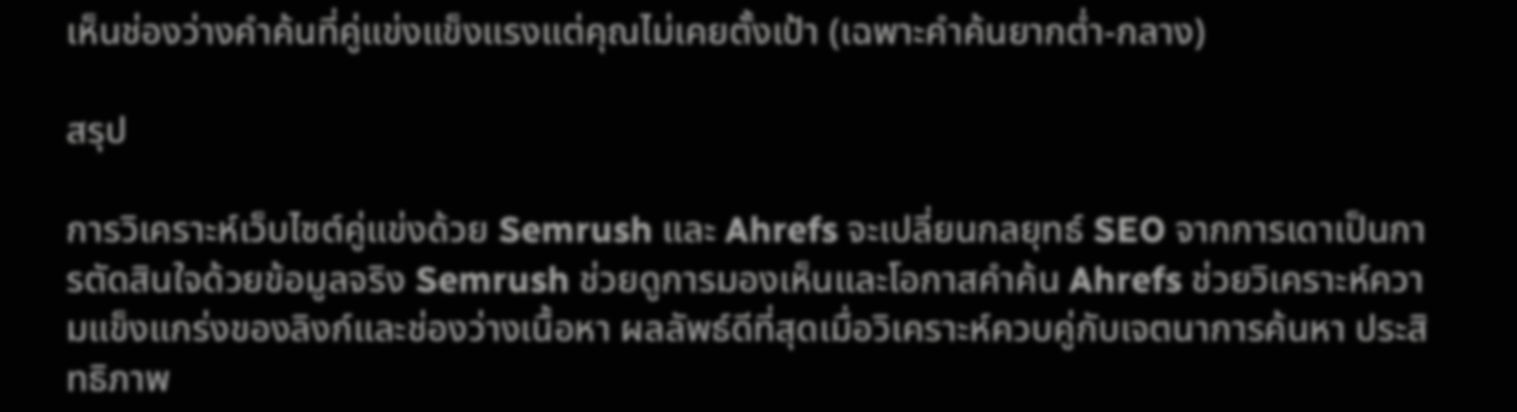เห็นช่องว่างคำค้นที่คู่แข่งแข็งแรงแต่คุณไม่เคยตั้งเป้า (เฉพาะคำค้นยากต่ำ-กลาง)

สรุป

การวิเคราะห์เว็บไซต์คู่แข่งด้วย Semrush และ Ahrefs จะเปลี่ยนกลยุทธ์ SEO จากการเดาเป็นการตัดสินใจด้วยข้อมูลจริง Semrush ช่วยดูการมองเห็นและโอกาสคำค้น Ahrefs ช่วยวิเคราะห์ความแข็งแกร่งของลิงก์และช่องว่างเนื้อหา ผลลัพธ์ดีที่สุดเมื่อวิเคราะห์ควบคู่กับเจตนาการค้นหา ประสิทธิภาพ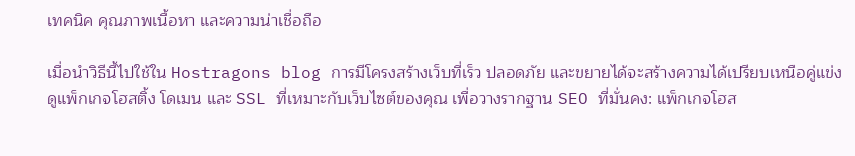เทคนิค คุณภาพเนื้อหา และความน่าเชื่อถือ

เมื่อนำวิธีนี้ไปใช้ใน Hostragons blog การมีโครงสร้างเว็บที่เร็ว ปลอดภัย และขยายได้จะสร้างความได้เปรียบเหนือคู่แข่ง ดูแพ็กเกจโฮสติ้ง โดเมน และ SSL ที่เหมาะกับเว็บไซต์ของคุณ เพื่อวางรากฐาน SEO ที่มั่นคง: แพ็กเกจโฮส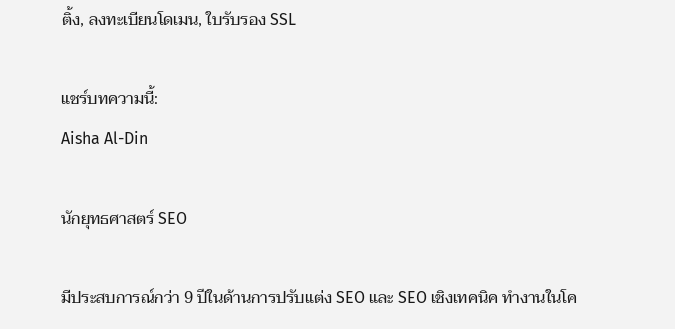ติ้ง, ลงทะเบียนโดเมน, ใบรับรอง SSL

แชร์บทความนี้:
Aisha Al-Din

นักยุทธศาสตร์ SEO

มีประสบการณ์กว่า 9 ปีในด้านการปรับแต่ง SEO และ SEO เชิงเทคนิค ทำงานในโค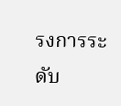รงการระดับ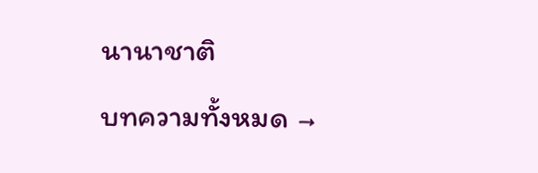นานาชาติ

บทความทั้งหมด →